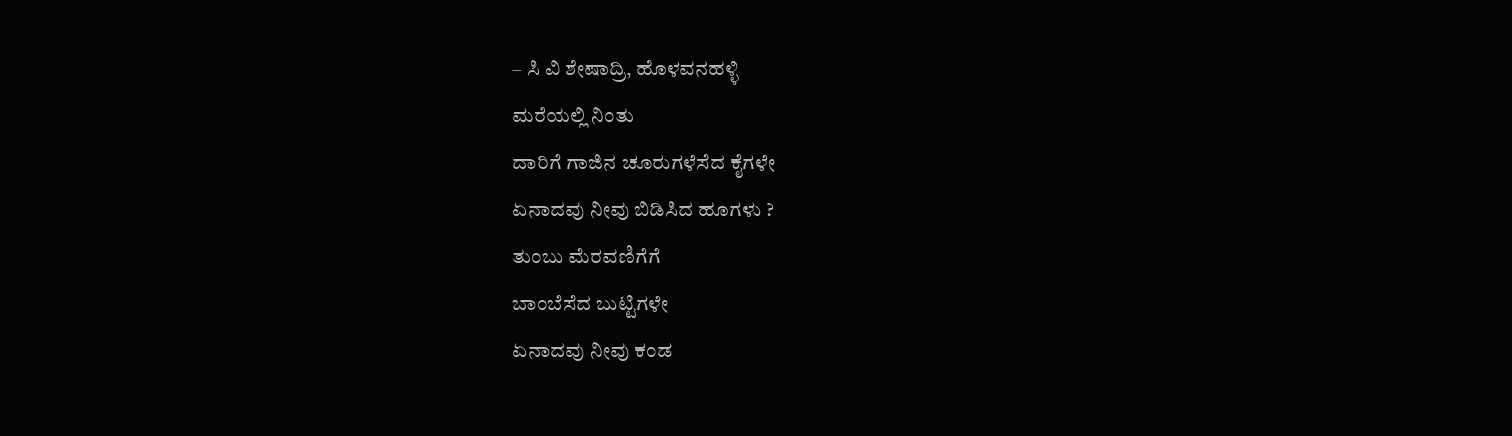– ಸಿ ವಿ ಶೇಷಾದ್ರಿ, ಹೊಳವನಹಳ್ಳಿ
ಮರೆಯಲ್ಲಿ ನಿಂತು
ದಾರಿಗೆ ಗಾಜಿನ ಚೂರುಗಳೆಸೆದ ಕೈಗಳೇ
ಏನಾದವು ನೀವು ಬಿಡಿಸಿದ ಹೂಗಳು ?
ತುಂಬು ಮೆರವಣಿಗೆಗೆ
ಬಾಂಬೆಸೆದ ಬುಟ್ಟಿಗಳೇ
ಏನಾದವು ನೀವು ಕಂಡ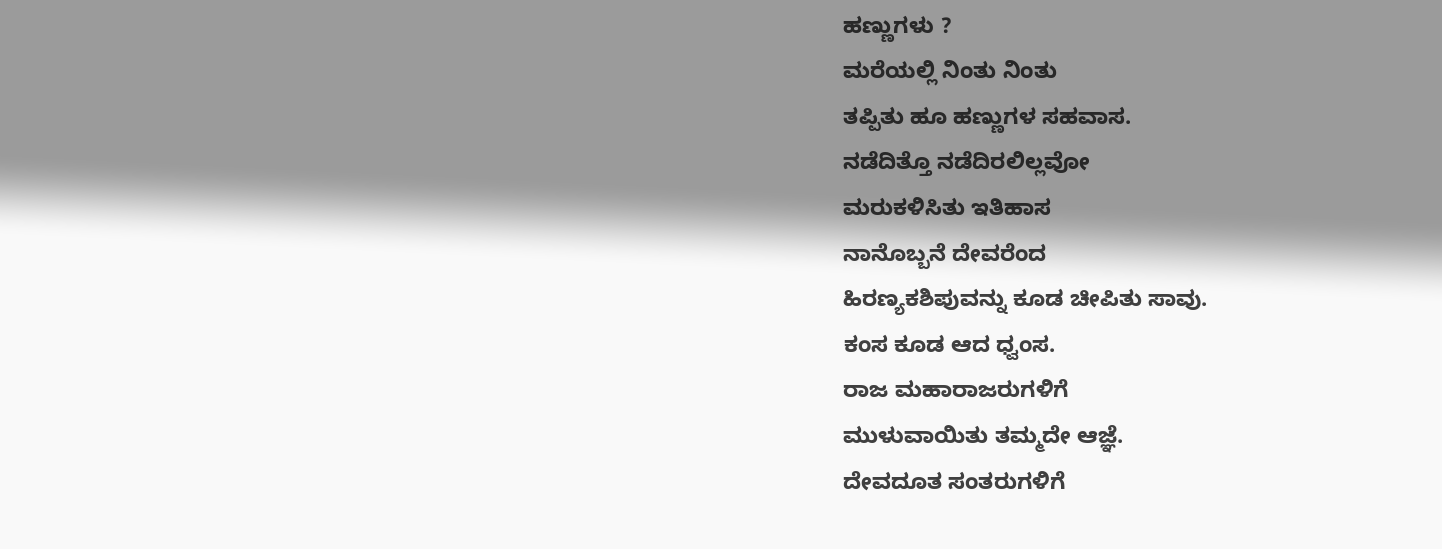ಹಣ್ಣುಗಳು ?
ಮರೆಯಲ್ಲಿ ನಿಂತು ನಿಂತು
ತಪ್ಪಿತು ಹೂ ಹಣ್ಣುಗಳ ಸಹವಾಸ.
ನಡೆದಿತ್ತೊ ನಡೆದಿರಲಿಲ್ಲವೋ
ಮರುಕಳಿಸಿತು ಇತಿಹಾಸ
ನಾನೊಬ್ಬನೆ ದೇವರೆಂದ
ಹಿರಣ್ಯಕಶಿಪುವನ್ನು ಕೂಡ ಚೀಪಿತು ಸಾವು.
ಕಂಸ ಕೂಡ ಆದ ಧ್ವಂಸ.
ರಾಜ ಮಹಾರಾಜರುಗಳಿಗೆ
ಮುಳುವಾಯಿತು ತಮ್ಮದೇ ಆಜ್ಞೆ.
ದೇವದೂತ ಸಂತರುಗಳಿಗೆ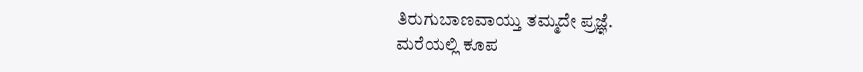ತಿರುಗುಬಾಣವಾಯ್ತು ತಮ್ಮದೇ ಪ್ರಜ್ಞೆ.
ಮರೆಯಲ್ಲಿ ಕೂಪ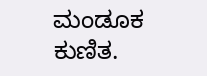ಮಂಡೂಕ ಕುಣಿತ.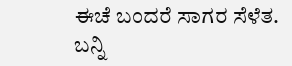ಈಚೆ ಬಂದರೆ ಸಾಗರ ಸೆಳೆತ.
ಬನ್ನಿ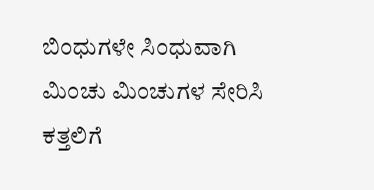ಬಿಂಧುಗಳೇ ಸಿಂಧುವಾಗಿ
ಮಿಂಚು ಮಿಂಚುಗಳ ಸೇರಿಸಿ
ಕತ್ತಲಿಗೆ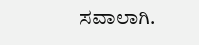ಸವಾಲಾಗಿ.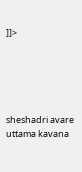]]>





sheshadri avare uttama kavana